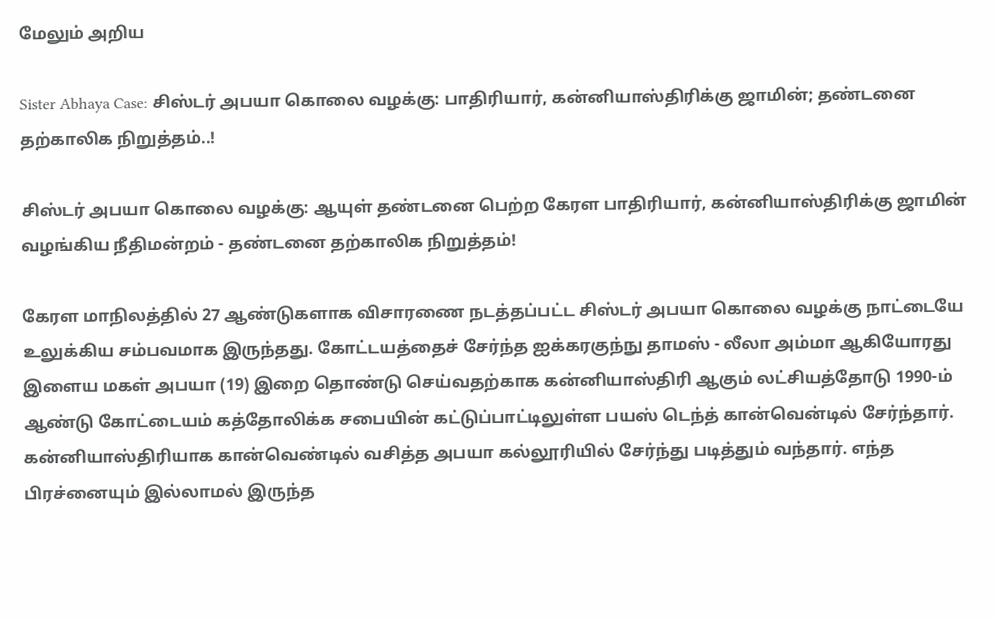மேலும் அறிய

Sister Abhaya Case: சிஸ்டர் அபயா கொலை வழக்கு: பாதிரியார், கன்னியாஸ்திரிக்கு ஜாமின்; தண்டனை தற்காலிக நிறுத்தம்..!

சிஸ்டர் அபயா கொலை வழக்கு: ஆயுள் தண்டனை பெற்ற கேரள பாதிரியார், கன்னியாஸ்திரிக்கு ஜாமின் வழங்கிய நீதிமன்றம் - தண்டனை தற்காலிக நிறுத்தம்!

கேரள மாநிலத்தில் 27 ஆண்டுகளாக விசாரணை நடத்தப்பட்ட சிஸ்டர் அபயா கொலை வழக்கு நாட்டையே உலுக்கிய சம்பவமாக இருந்தது. கோட்டயத்தைச் சேர்ந்த ஐக்கரகுந்நு தாமஸ் - லீலா அம்மா ஆகியோரது இளைய மகள் அபயா (19) இறை தொண்டு செய்வதற்காக கன்னியாஸ்திரி ஆகும் லட்சியத்தோடு 1990-ம் ஆண்டு கோட்டையம் கத்தோலிக்க சபையின் கட்டுப்பாட்டிலுள்ள பயஸ் டெந்த் கான்வென்டில் சேர்ந்தார். கன்னியாஸ்திரியாக கான்வெண்டில் வசித்த அபயா கல்லூரியில் சேர்ந்து படித்தும் வந்தார். எந்த பிரச்னையும் இல்லாமல் இருந்த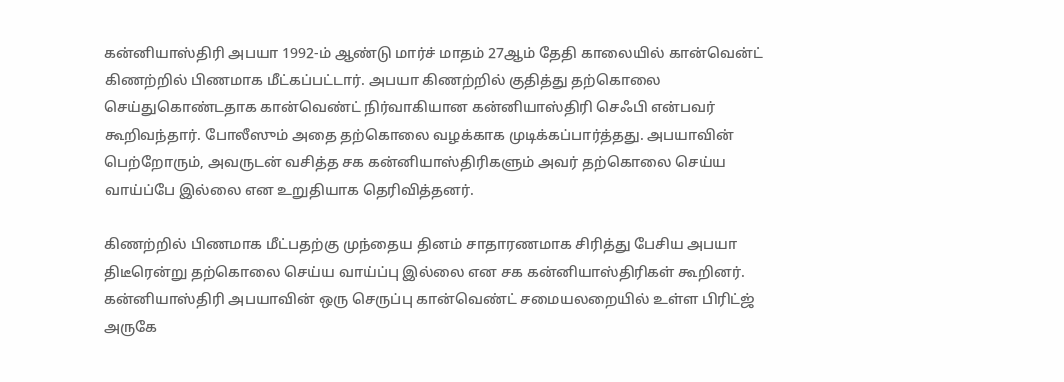கன்னியாஸ்திரி அபயா 1992-ம் ஆண்டு மார்ச் மாதம் 27ஆம் தேதி காலையில் கான்வென்ட் கிணற்றில் பிணமாக மீட்கப்பட்டார். அபயா கிணற்றில் குதித்து தற்கொலை செய்துகொண்டதாக கான்வெண்ட் நிர்வாகியான கன்னியாஸ்திரி செஃபி என்பவர் கூறிவந்தார். போலீஸும் அதை தற்கொலை வழக்காக முடிக்கப்பார்த்தது. அபயாவின் பெற்றோரும், அவருடன் வசித்த சக கன்னியாஸ்திரிகளும் அவர் தற்கொலை செய்ய வாய்ப்பே இல்லை என உறுதியாக தெரிவித்தனர்.

கிணற்றில் பிணமாக மீட்பதற்கு முந்தைய தினம் சாதாரணமாக சிரித்து பேசிய அபயா திடீரென்று தற்கொலை செய்ய வாய்ப்பு இல்லை என சக கன்னியாஸ்திரிகள் கூறினர். கன்னியாஸ்திரி அபயாவின் ஒரு செருப்பு கான்வெண்ட் சமையலறையில் உள்ள பிரிட்ஜ் அருகே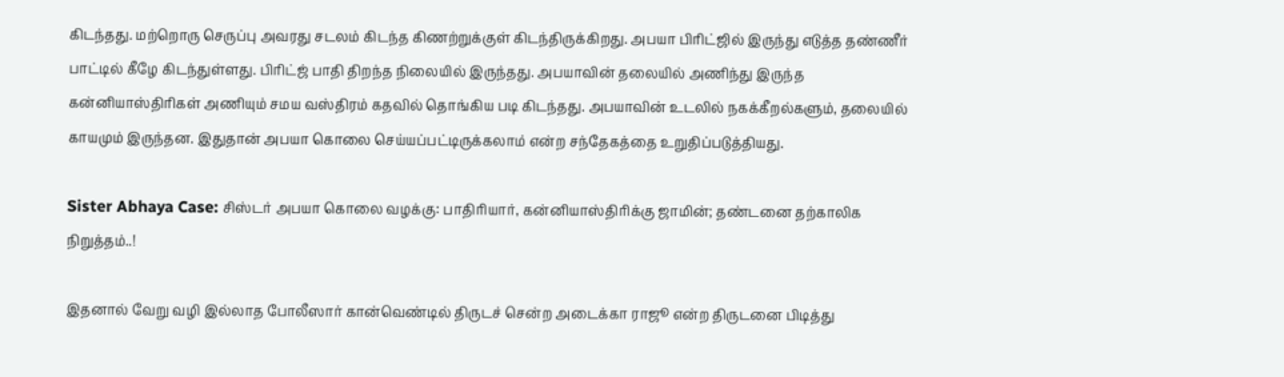கிடந்தது. மற்றொரு செருப்பு அவரது சடலம் கிடந்த கிணற்றுக்குள் கிடந்திருக்கிறது. அபயா பிரிட்ஜில் இருந்து எடுத்த தண்ணீர் பாட்டில் கீழே கிடந்துள்ளது. பிரிட்ஜ் பாதி திறந்த நிலையில் இருந்தது. அபயாவின் தலையில் அணிந்து இருந்த கன்னியாஸ்திரிகள் அணியும் சமய வஸ்திரம் கதவில் தொங்கிய படி கிடந்தது. அபயாவின் உடலில் நகக்கீறல்களும், தலையில் காயமும் இருந்தன. இதுதான் அபயா கொலை செய்யப்பட்டிருக்கலாம் என்ற சந்தேகத்தை உறுதிப்படுத்தியது.

Sister Abhaya Case: சிஸ்டர் அபயா கொலை வழக்கு: பாதிரியார், கன்னியாஸ்திரிக்கு ஜாமின்; தண்டனை தற்காலிக நிறுத்தம்..!

இதனால் வேறு வழி இல்லாத போலீஸார் கான்வெண்டில் திருடச் சென்ற அடைக்கா ராஜூ என்ற திருடனை பிடித்து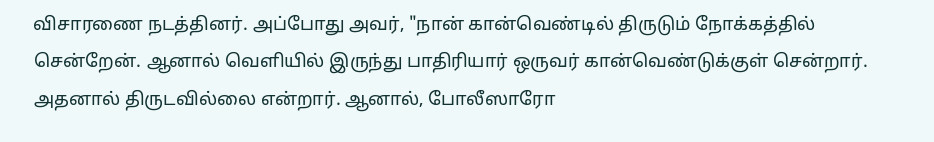விசாரணை நடத்தினர். அப்போது அவர், "நான் கான்வெண்டில் திருடும் நோக்கத்தில் சென்றேன். ஆனால் வெளியில் இருந்து பாதிரியார் ஒருவர் கான்வெண்டுக்குள் சென்றார். அதனால் திருடவில்லை என்றார். ஆனால், போலீஸாரோ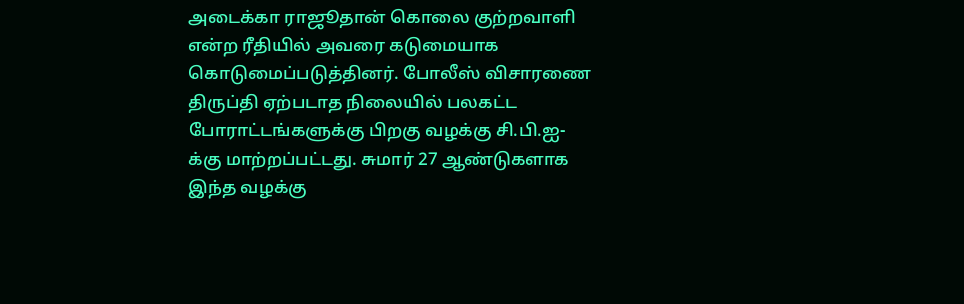அடைக்கா ராஜூதான் கொலை குற்றவாளி என்ற ரீதியில் அவரை கடுமையாக கொடுமைப்படுத்தினர். போலீஸ் விசாரணை திருப்தி ஏற்படாத நிலையில் பலகட்ட போராட்டங்களுக்கு பிறகு வழக்கு சி.பி.ஐ-க்கு மாற்றப்பட்டது. சுமார் 27 ஆண்டுகளாக இந்த வழக்கு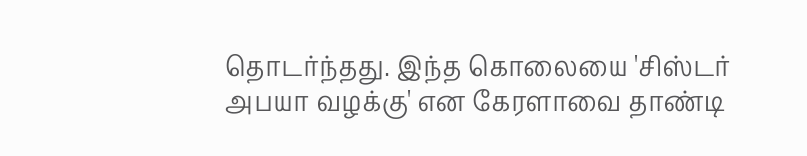தொடர்ந்தது. இந்த கொலையை 'சிஸ்டர் அபயா வழக்கு' என கேரளாவை தாண்டி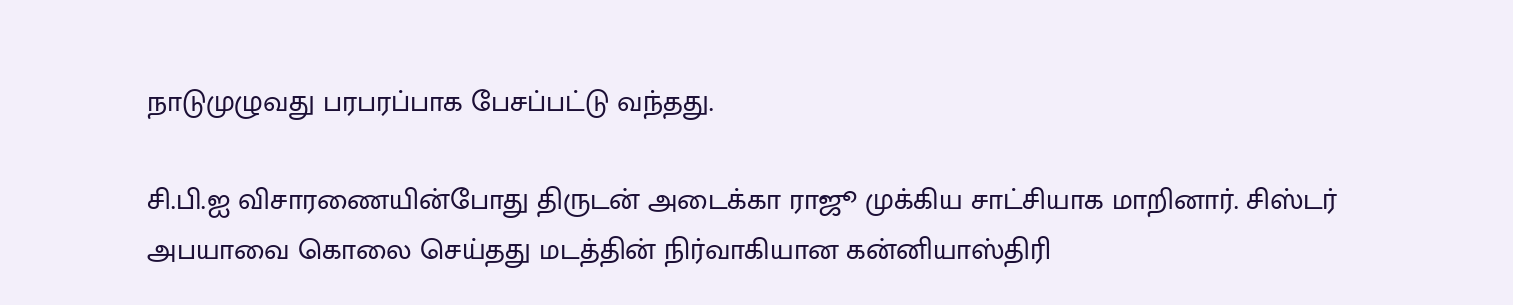நாடுமுழுவது பரபரப்பாக பேசப்பட்டு வந்தது.

சி.பி.ஐ விசாரணையின்போது திருடன் அடைக்கா ராஜூ முக்கிய சாட்சியாக மாறினார். சிஸ்டர் அபயாவை கொலை செய்தது மடத்தின் நிர்வாகியான கன்னியாஸ்திரி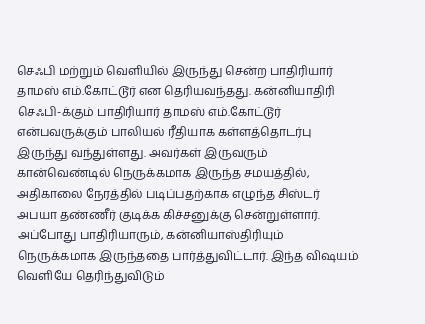செஃபி மற்றும் வெளியில் இருந்து சென்ற பாதிரியார் தாமஸ் எம்.கோட்டூர் என தெரியவந்தது. கன்னியாதிரி செஃபி-க்கும் பாதிரியார் தாமஸ் எம்.கோட்டூர் என்பவருக்கும் பாலியல் ரீதியாக கள்ளத்தொடர்பு இருந்து வந்துள்ளது. அவர்கள் இருவரும் கான்வெண்டில் நெருக்கமாக இருந்த சமயத்தில், அதிகாலை நேரத்தில் படிப்பதற்காக எழுந்த சிஸ்டர் அபயா தண்ணீர் குடிக்க கிச்சனுக்கு சென்றுள்ளார். அப்போது பாதிரியாரும், கன்னியாஸ்திரியும் நெருக்கமாக இருந்ததை பார்த்துவிட்டார். இந்த விஷயம் வெளியே தெரிந்துவிடும்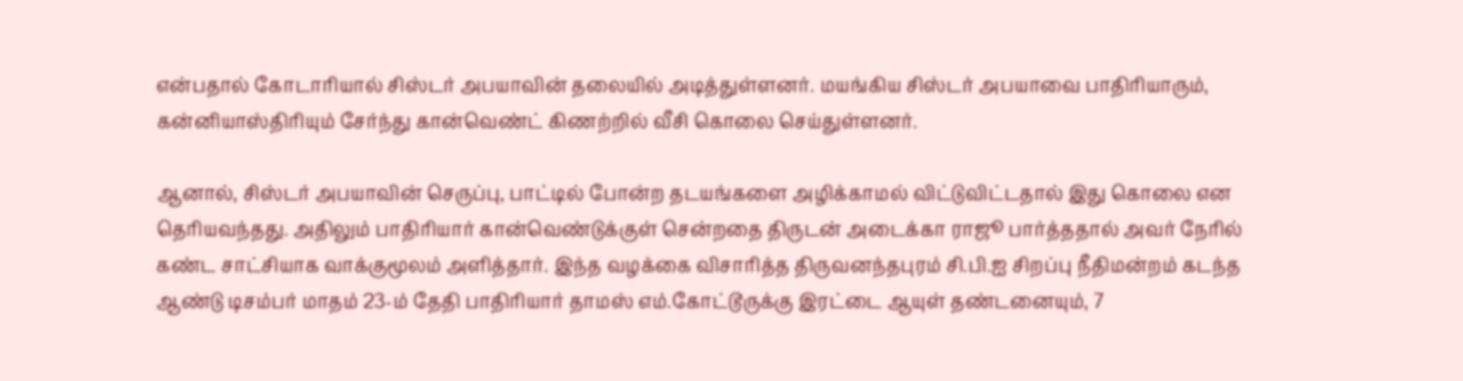என்பதால் கோடாரியால் சிஸ்டர் அபயாவின் தலையில் அடித்துள்ளனர். மயங்கிய சிஸ்டர் அபயாவை பாதிரியாரும், கன்னியாஸ்திரியும் சேர்ந்து கான்வெண்ட் கிணற்றில் வீசி கொலை செய்துள்ளனர்.

ஆனால், சிஸ்டர் அபயாவின் செருப்பு, பாட்டில் போன்ற தடயங்களை அழிக்காமல் விட்டுவிட்டதால் இது கொலை என தெரியவந்தது. அதிலும் பாதிரியார் கான்வெண்டுக்குள் சென்றதை திருடன் அடைக்கா ராஜூ பார்த்ததால் அவர் நேரில் கண்ட சாட்சியாக வாக்குமூலம் அளித்தார். இந்த வழக்கை விசாரித்த திருவனந்தபுரம் சி.பி.ஐ சிறப்பு நீதிமன்றம் கடந்த ஆண்டு டிசம்பர் மாதம் 23-ம் தேதி பாதிரியார் தாமஸ் எம்.கோட்டூருக்கு இரட்டை ஆயுள் தண்டனையும், 7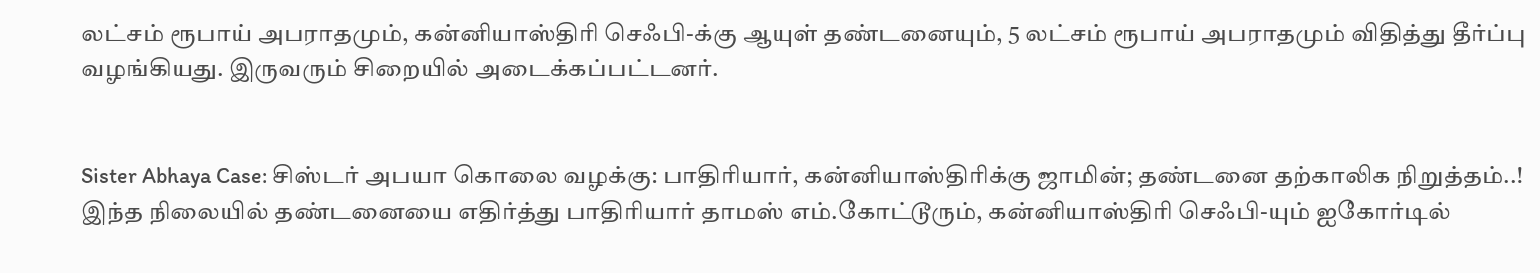லட்சம் ரூபாய் அபராதமும், கன்னியாஸ்திரி செஃபி-க்கு ஆயுள் தண்டனையும், 5 லட்சம் ரூபாய் அபராதமும் விதித்து தீர்ப்பு வழங்கியது. இருவரும் சிறையில் அடைக்கப்பட்டனர்.


Sister Abhaya Case: சிஸ்டர் அபயா கொலை வழக்கு: பாதிரியார், கன்னியாஸ்திரிக்கு ஜாமின்; தண்டனை தற்காலிக நிறுத்தம்..!
இந்த நிலையில் தண்டனையை எதிர்த்து பாதிரியார் தாமஸ் எம்.கோட்டூரும், கன்னியாஸ்திரி செஃபி-யும் ஐகோர்டில்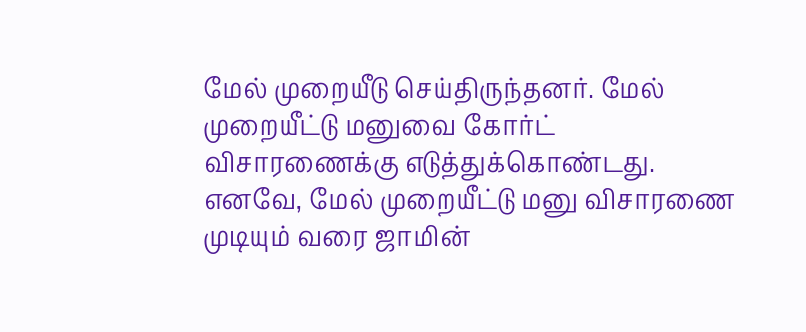மேல் முறையீடு செய்திருந்தனர். மேல் முறையீட்டு மனுவை கோர்ட் விசாரணைக்கு எடுத்துக்கொண்டது. எனவே, மேல் முறையீட்டு மனு விசாரணை முடியும் வரை ஜாமின்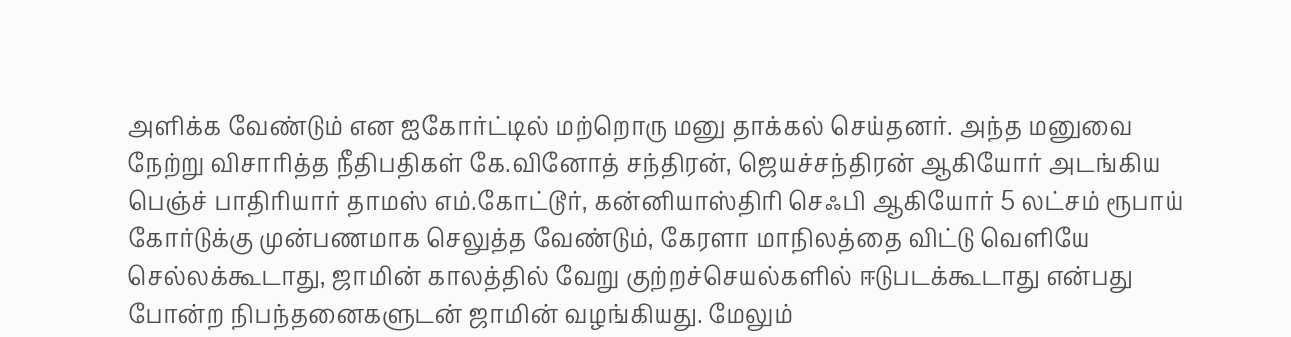அளிக்க வேண்டும் என ஐகோர்ட்டில் மற்றொரு மனு தாக்கல் செய்தனர். அந்த மனுவை நேற்று விசாரித்த நீதிபதிகள் கே.வினோத் சந்திரன், ஜெயச்சந்திரன் ஆகியோர் அடங்கிய பெஞ்ச் பாதிரியார் தாமஸ் எம்.கோட்டூர், கன்னியாஸ்திரி செஃபி ஆகியோர் 5 லட்சம் ரூபாய் கோர்டுக்கு முன்பணமாக செலுத்த வேண்டும், கேரளா மாநிலத்தை விட்டு வெளியே செல்லக்கூடாது, ஜாமின் காலத்தில் வேறு குற்றச்செயல்களில் ஈடுபடக்கூடாது என்பது போன்ற நிபந்தனைகளுடன் ஜாமின் வழங்கியது. மேலும்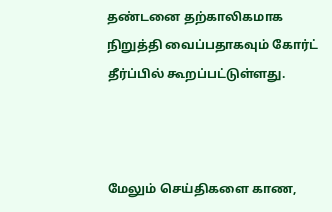தண்டனை தற்காலிகமாக நிறுத்தி வைப்பதாகவும் கோர்ட் தீர்ப்பில் கூறப்பட்டுள்ளது.



மேலும் செய்திகளை காண,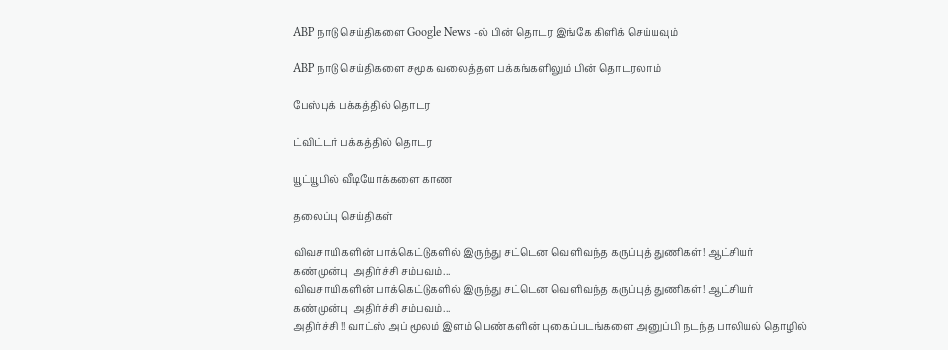ABP நாடு செய்திகளை Google News -ல் பின் தொடர இங்கே கிளிக் செய்யவும்

ABP நாடு செய்திகளை சமூக வலைத்தள பக்கங்களிலும் பின் தொடரலாம்

பேஸ்புக் பக்கத்தில் தொடர

ட்விட்டர் பக்கத்தில் தொடர

யூட்யூபில் வீடியோக்களை காண

தலைப்பு செய்திகள்

விவசாயிகளின் பாக்கெட்டுகளில் இருந்து சட்டென வெளிவந்த கருப்புத் துணிகள்! ஆட்சியர் கண்முன்பு  அதிர்ச்சி சம்பவம்...
விவசாயிகளின் பாக்கெட்டுகளில் இருந்து சட்டென வெளிவந்த கருப்புத் துணிகள்! ஆட்சியர் கண்முன்பு  அதிர்ச்சி சம்பவம்...
அதிர்ச்சி !! வாட்ஸ் அப் மூலம் இளம் பெண்களின் புகைப்படங்களை அனுப்பி நடந்த பாலியல் தொழில்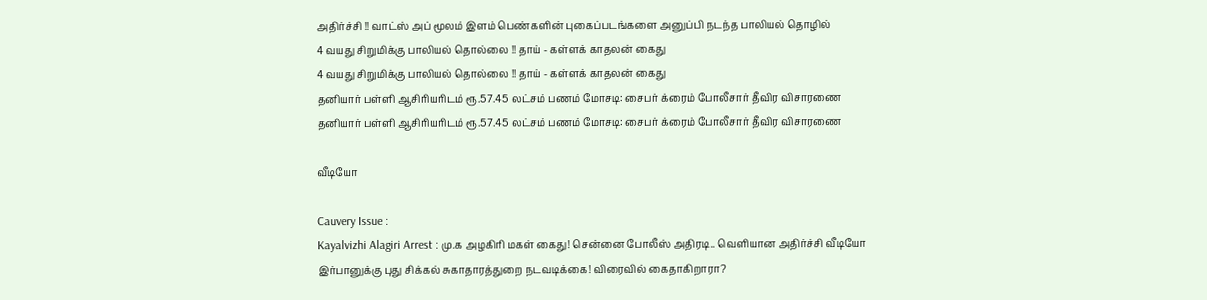அதிர்ச்சி !! வாட்ஸ் அப் மூலம் இளம் பெண்களின் புகைப்படங்களை அனுப்பி நடந்த பாலியல் தொழில்
4 வயது சிறுமிக்கு பாலியல் தொல்லை !! தாய் - கள்ளக் காதலன் கைது
4 வயது சிறுமிக்கு பாலியல் தொல்லை !! தாய் - கள்ளக் காதலன் கைது
தனியார் பள்ளி ஆசிரியரிடம் ரூ.57.45 லட்சம் பணம் மோசடி: சைபர் க்ரைம் போலீசார் தீவிர விசாரணை
தனியார் பள்ளி ஆசிரியரிடம் ரூ.57.45 லட்சம் பணம் மோசடி: சைபர் க்ரைம் போலீசார் தீவிர விசாரணை

வீடியோ

Cauvery Issue :
Kayalvizhi Alagiri Arrest : மு.க அழகிரி மகள் கைது! சென்னை போலீஸ் அதிரடி.. வெளியான அதிர்ச்சி வீடியோ
இர்பானுக்கு புது சிக்கல் சுகாதாரத்துறை நடவடிக்கை! விரைவில் கைதாகிறாரா?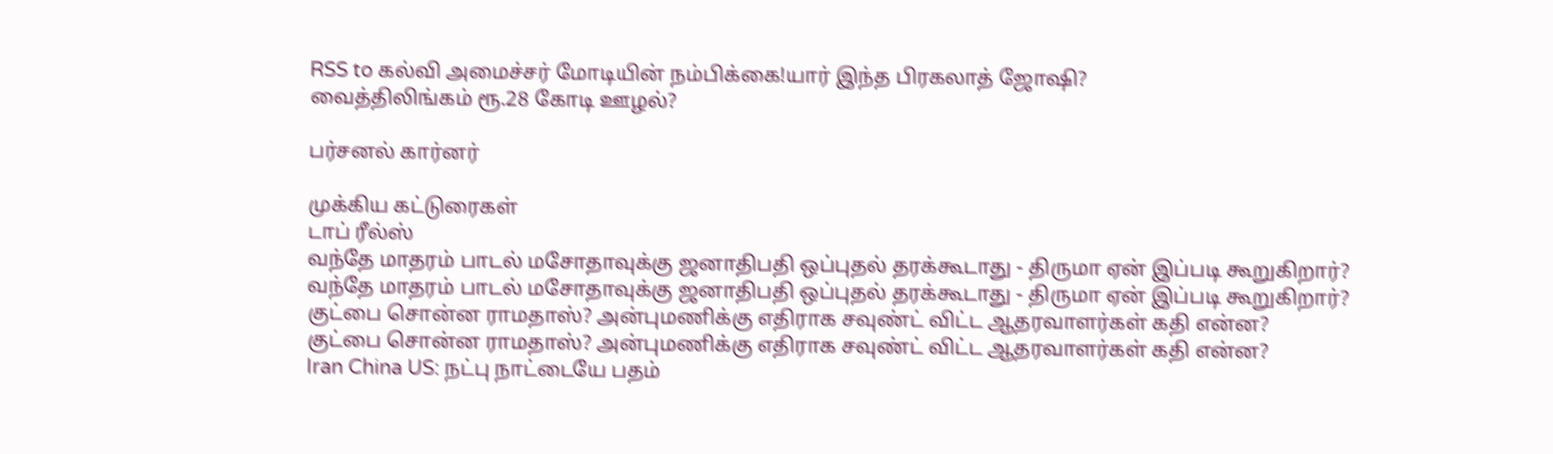RSS to கல்வி அமைச்சர் மோடியின் நம்பிக்கை!யார் இந்த பிரகலாத் ஜோஷி?
வைத்திலிங்கம் ரூ.28 கோடி ஊழல்?

பர்சனல் கார்னர்

முக்கிய கட்டுரைகள்
டாப் ரீல்ஸ்
வந்தே மாதரம் பாடல் மசோதாவுக்கு ஜனாதிபதி ஒப்புதல் தரக்கூடாது - திருமா ஏன் இப்படி கூறுகிறார்?
வந்தே மாதரம் பாடல் மசோதாவுக்கு ஜனாதிபதி ஒப்புதல் தரக்கூடாது - திருமா ஏன் இப்படி கூறுகிறார்?
குட்பை சொன்ன ராமதாஸ்? அன்புமணிக்கு எதிராக சவுண்ட் விட்ட ஆதரவாளர்கள் கதி என்ன?
குட்பை சொன்ன ராமதாஸ்? அன்புமணிக்கு எதிராக சவுண்ட் விட்ட ஆதரவாளர்கள் கதி என்ன?
Iran China US: நட்பு நாட்டையே பதம்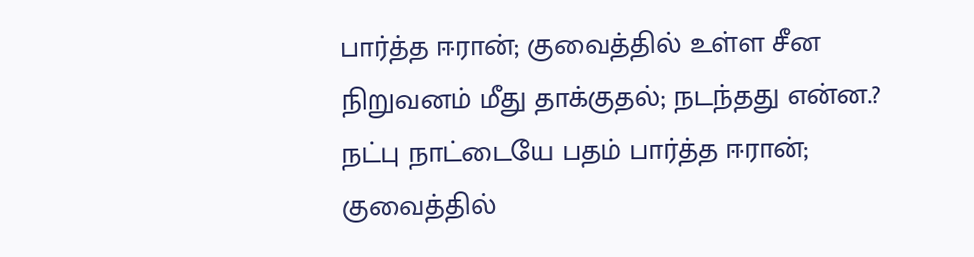பார்த்த ஈரான்; குவைத்தில் உள்ள சீன நிறுவனம் மீது தாக்குதல்; நடந்தது என்ன.?
நட்பு நாட்டையே பதம் பார்த்த ஈரான்; குவைத்தில்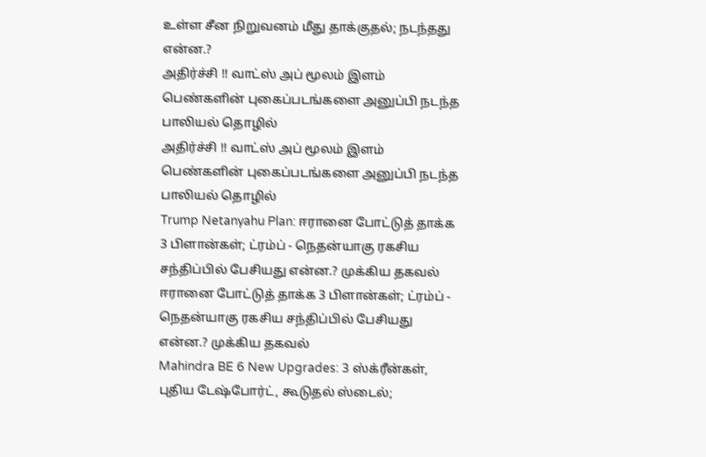உள்ள சீன நிறுவனம் மீது தாக்குதல்; நடந்தது என்ன.?
அதிர்ச்சி !! வாட்ஸ் அப் மூலம் இளம் பெண்களின் புகைப்படங்களை அனுப்பி நடந்த பாலியல் தொழில்
அதிர்ச்சி !! வாட்ஸ் அப் மூலம் இளம் பெண்களின் புகைப்படங்களை அனுப்பி நடந்த பாலியல் தொழில்
Trump Netanyahu Plan: ஈரானை போட்டுத் தாக்க 3 பிளான்கள்; ட்ரம்ப் - நெதன்யாகு ரகசிய சந்திப்பில் பேசியது என்ன.? முக்கிய தகவல்
ஈரானை போட்டுத் தாக்க 3 பிளான்கள்; ட்ரம்ப் - நெதன்யாகு ரகசிய சந்திப்பில் பேசியது என்ன.? முக்கிய தகவல்
Mahindra BE 6 New Upgrades: 3 ஸ்க்ரீன்கள், புதிய டேஷ்போர்ட், கூடுதல் ஸ்டைல்;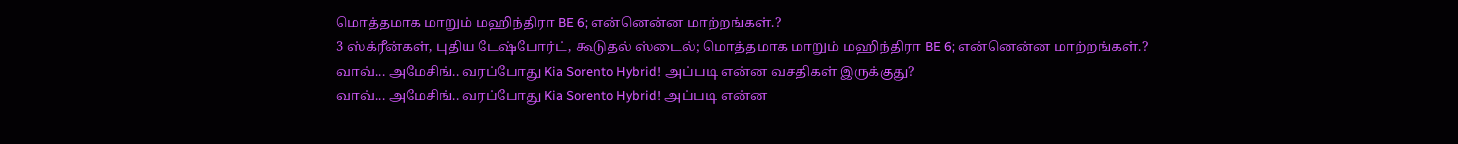மொத்தமாக மாறும் மஹிந்திரா BE 6; என்னென்ன மாற்றங்கள்.?
3 ஸ்க்ரீன்கள், புதிய டேஷ்போர்ட், கூடுதல் ஸ்டைல்; மொத்தமாக மாறும் மஹிந்திரா BE 6; என்னென்ன மாற்றங்கள்.?
வாவ்... அமேசிங்.. வரப்போது Kia Sorento Hybrid! அப்படி என்ன வசதிகள் இருக்குது?
வாவ்... அமேசிங்.. வரப்போது Kia Sorento Hybrid! அப்படி என்ன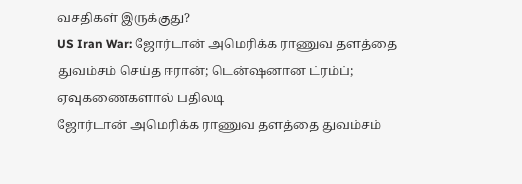வசதிகள் இருக்குது?
US Iran War: ஜோர்டான் அமெரிக்க ராணுவ தளத்தை துவம்சம் செய்த ஈரான்; டென்ஷனான ட்ரம்ப்; ஏவுகணைகளால் பதிலடி
ஜோர்டான் அமெரிக்க ராணுவ தளத்தை துவம்சம்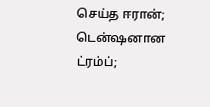செய்த ஈரான்; டென்ஷனான ட்ரம்ப்;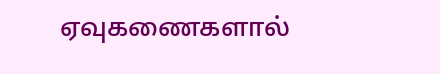ஏவுகணைகளால்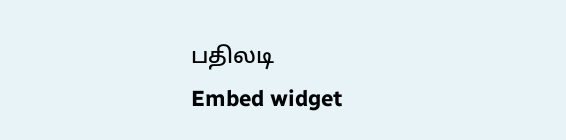பதிலடி
Embed widget